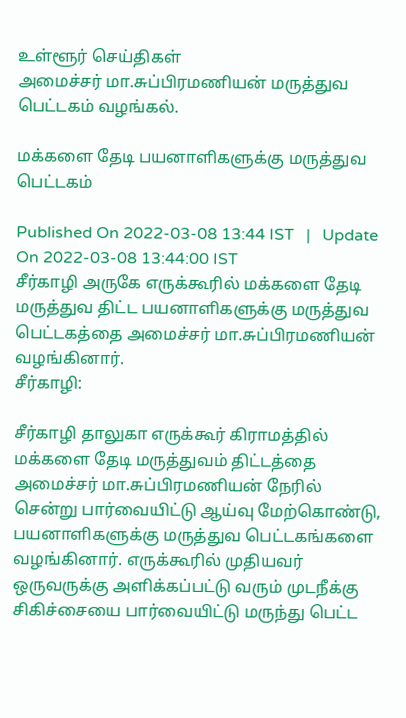உள்ளூர் செய்திகள்
அமைச்சர் மா.சுப்பிரமணியன் மருத்துவ பெட்டகம் வழங்கல்.

மக்களை தேடி பயனாளிகளுக்கு மருத்துவ பெட்டகம்

Published On 2022-03-08 13:44 IST   |   Update On 2022-03-08 13:44:00 IST
சீர்காழி அருகே எருக்கூரில் மக்களை தேடி மருத்துவ திட்ட பயனாளிகளுக்கு மருத்துவ பெட்டகத்தை அமைச்சர் மா.சுப்பிரமணியன் வழங்கினார்.
சீர்காழி:

சீர்காழி தாலுகா எருக்கூர் கிராமத்தில் மக்களை தேடி மருத்துவம் திட்டத்தை அமைச்சர் மா.சுப்பிரமணியன் நேரில் சென்று பார்வையிட்டு ஆய்வு மேற்கொண்டு, பயனாளிகளுக்கு மருத்துவ பெட்டகங்களை வழங்கினார். எருக்கூரில் முதியவர் ஒருவருக்கு அளிக்கப்பட்டு வரும் முடநீக்கு சிகிச்சையை பார்வையிட்டு மருந்து பெட்ட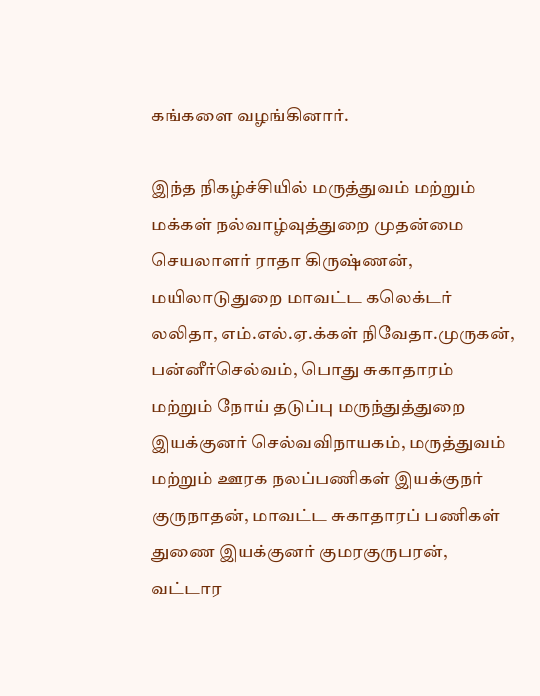கங்களை வழங்கினார்.

இந்த நிகழ்ச்சியில் மருத்துவம் மற்றும் மக்கள் நல்வாழ்வுத்துறை முதன்மை செயலாளர் ராதா கிருஷ்ணன், மயிலாடுதுறை மாவட்ட கலெக்டர் லலிதா, எம்.எல்.ஏ.க்கள் நிவேதா.முருகன், பன்னீர்செல்வம், பொது சுகாதாரம் மற்றும் நோய் தடுப்பு மருந்துத்துறை இயக்குனர் செல்வவிநாயகம், மருத்துவம் மற்றும் ஊரக நலப்பணிகள் இயக்குநர் குருநாதன், மாவட்ட சுகாதாரப் பணிகள் துணை இயக்குனர் குமரகுருபரன், வட்டார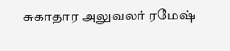சுகாதார அலுவலர் ரமேஷ்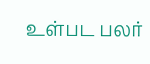உள்பட பலர்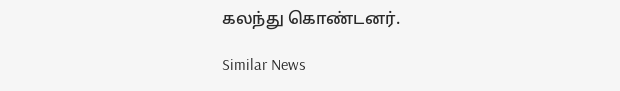கலந்து கொண்டனர்.

Similar News